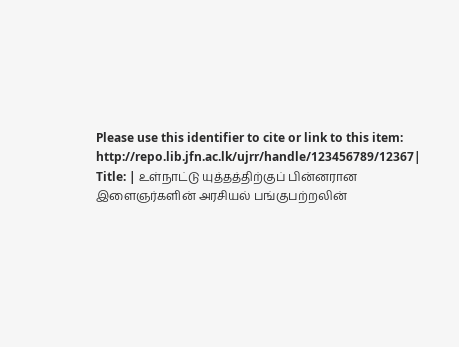Please use this identifier to cite or link to this item:
http://repo.lib.jfn.ac.lk/ujrr/handle/123456789/12367| Title: | உள்நாட்டு யுத்தத்திற்குப் பின்னரான இளைஞர்களின் அரசியல் பங்குபற்றலின்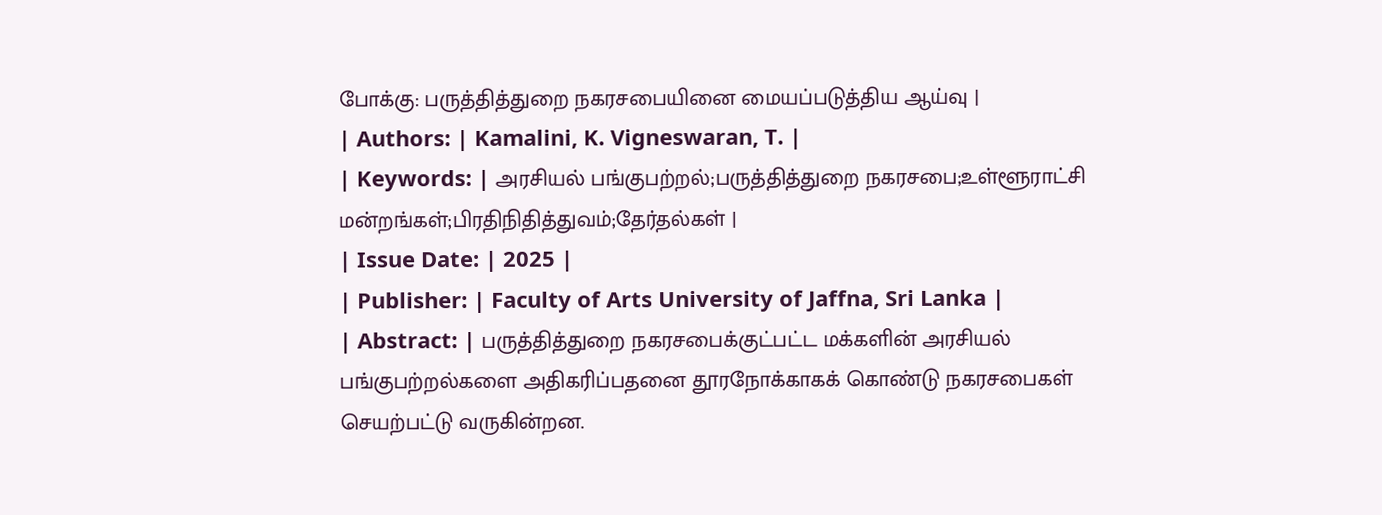போக்கு: பருத்தித்துறை நகரசபையினை மையப்படுத்திய ஆய்வு |
| Authors: | Kamalini, K. Vigneswaran, T. |
| Keywords: | அரசியல் பங்குபற்றல்;பருத்தித்துறை நகரசபை;உள்ளூராட்சி மன்றங்கள்;பிரதிநிதித்துவம்;தேர்தல்கள் |
| Issue Date: | 2025 |
| Publisher: | Faculty of Arts University of Jaffna, Sri Lanka |
| Abstract: | பருத்தித்துறை நகரசபைக்குட்பட்ட மக்களின் அரசியல் பங்குபற்றல்களை அதிகரிப்பதனை தூரநோக்காகக் கொண்டு நகரசபைகள் செயற்பட்டு வருகின்றன.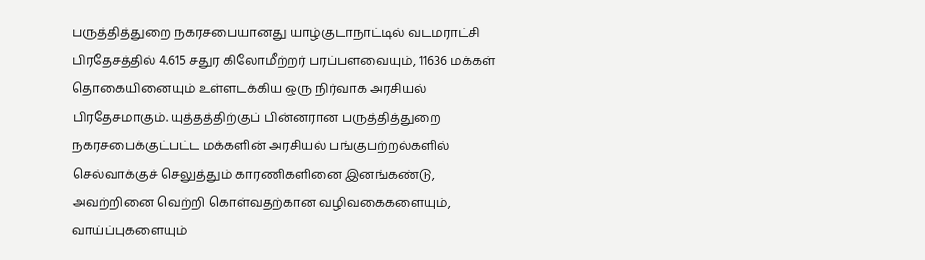பருத்தித்துறை நகரசபையானது யாழ்குடாநாட்டில் வடமராட்சி பிரதேசத்தில் 4.615 சதுர கிலோமீற்றர் பரப்பளவையும், 11636 மக்கள் தொகையினையும் உள்ளடக்கிய ஒரு நிர்வாக அரசியல் பிரதேசமாகும். யுத்தத்திற்குப் பின்னரான பருத்தித்துறை நகரசபைக்குட்பட்ட மக்களின் அரசியல் பங்குபற்றல்களில் செல்வாக்குச் செலுத்தும் காரணிகளினை இனங்கண்டு, அவற்றினை வெற்றி கொள்வதற்கான வழிவகைகளையும், வாய்ப்புகளையும்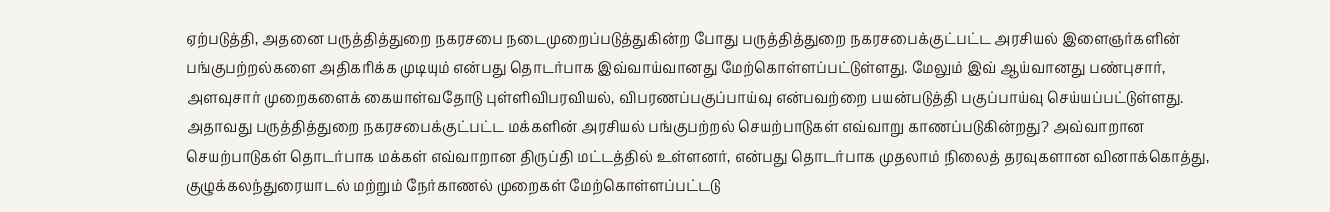ஏற்படுத்தி, அதனை பருத்தித்துறை நகரசபை நடைமுறைப்படுத்துகின்ற போது பருத்தித்துறை நகரசபைக்குட்பட்ட அரசியல் இளைஞர்களின் பங்குபற்றல்களை அதிகரிக்க முடியும் என்பது தொடர்பாக இவ்வாய்வானது மேற்கொள்ளப்பட்டுள்ளது. மேலும் இவ் ஆய்வானது பண்புசார், அளவுசார் முறைகளைக் கையாள்வதோடு புள்ளிவிபரவியல், விபரணப்பகுப்பாய்வு என்பவற்றை பயன்படுத்தி பகுப்பாய்வு செய்யப்பட்டுள்ளது. அதாவது பருத்தித்துறை நகரசபைக்குட்பட்ட மக்களின் அரசியல் பங்குபற்றல் செயற்பாடுகள் எவ்வாறு காணப்படுகின்றது? அவ்வாறான செயற்பாடுகள் தொடர்பாக மக்கள் எவ்வாறான திருப்தி மட்டத்தில் உள்ளனர், என்பது தொடர்பாக முதலாம் நிலைத் தரவுகளான வினாக்கொத்து, குழுக்கலந்துரையாடல் மற்றும் நேர்காணல் முறைகள் மேற்கொள்ளப்பட்டடு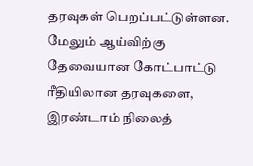தரவுகள் பெறப்பட்டுள்ளன. மேலும் ஆய்விற்கு தேவையான கோட்பாட்டு ரீதியிலான தரவுகளை, இரண்டாம் நிலைத்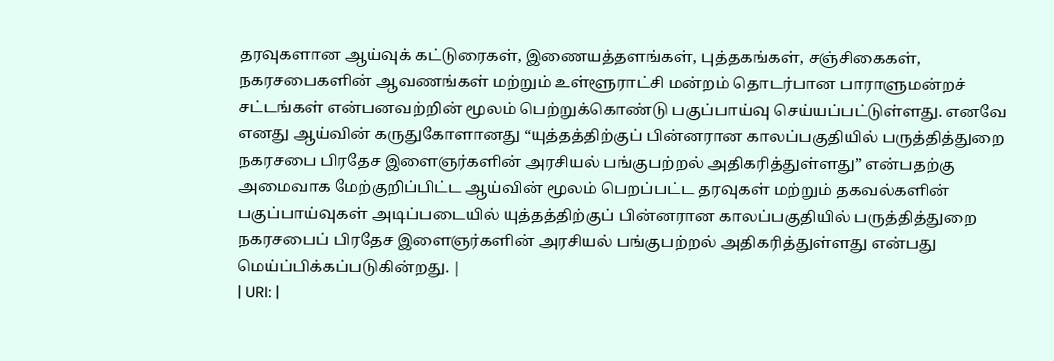தரவுகளான ஆய்வுக் கட்டுரைகள், இணையத்தளங்கள், புத்தகங்கள், சஞ்சிகைகள், நகரசபைகளின் ஆவணங்கள் மற்றும் உள்ளூராட்சி மன்றம் தொடர்பான பாராளுமன்றச் சட்டங்கள் என்பனவற்றின் மூலம் பெற்றுக்கொண்டு பகுப்பாய்வு செய்யப்பட்டுள்ளது. எனவே எனது ஆய்வின் கருதுகோளானது “யுத்தத்திற்குப் பின்னரான காலப்பகுதியில் பருத்தித்துறை நகரசபை பிரதேச இளைஞர்களின் அரசியல் பங்குபற்றல் அதிகரித்துள்ளது” என்பதற்கு அமைவாக மேற்குறிப்பிட்ட ஆய்வின் மூலம் பெறப்பட்ட தரவுகள் மற்றும் தகவல்களின் பகுப்பாய்வுகள் அடிப்படையில் யுத்தத்திற்குப் பின்னரான காலப்பகுதியில் பருத்தித்துறை நகரசபைப் பிரதேச இளைஞர்களின் அரசியல் பங்குபற்றல் அதிகரித்துள்ளது என்பது மெய்ப்பிக்கப்படுகின்றது. |
| URI: |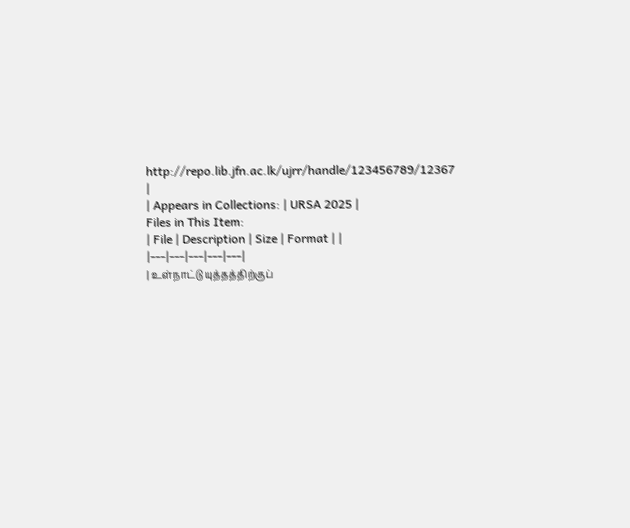http://repo.lib.jfn.ac.lk/ujrr/handle/123456789/12367 |
| Appears in Collections: | URSA 2025 |
Files in This Item:
| File | Description | Size | Format | |
|---|---|---|---|---|
| உள்நாட்டு யுத்தத்திற்குப்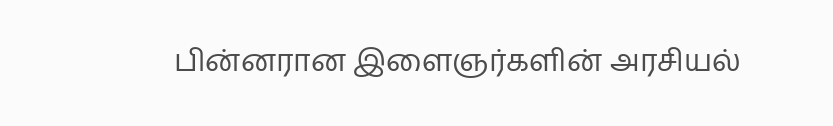பின்னரான இளைஞர்களின் அரசியல்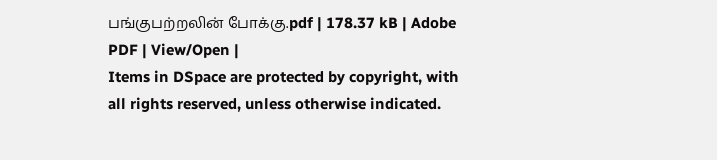பங்குபற்றலின் போக்கு.pdf | 178.37 kB | Adobe PDF | View/Open |
Items in DSpace are protected by copyright, with all rights reserved, unless otherwise indicated.